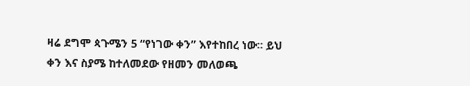ዛሬ ደግሞ ጳጉሜን 5 “የነገው ቀን” እየተከበረ ነው። ይህ ቀን እና ስያሜ ከተለመደው የዘመን መለወጫ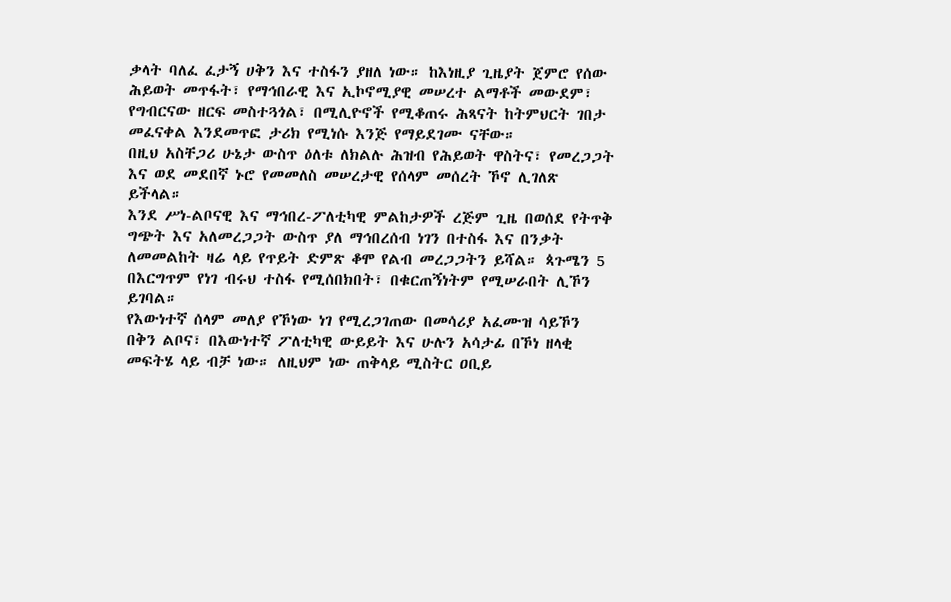ቃላት ባለፈ ፈታኝ ሀቅን እና ተስፋን ያዘለ ነው። ከእነዚያ ጊዜያት ጀምሮ የሰው ሕይወት መጥፋት፣ የማኅበራዊ እና ኢኮኖሚያዊ መሠረተ ልማቶች መውደም፣ የግብርናው ዘርፍ መስተጓጎል፣ በሚሊዮኖች የሚቆጠሩ ሕጻናት ከትምህርት ገበታ መፈናቀል እንደመጥፎ ታሪክ የሚነሱ እንጅ የማይደገሙ ናቸው።
በዚህ አስቸጋሪ ሁኔታ ውስጥ ዕለቱ ለክልሉ ሕዝብ የሕይወት ዋስትና፣ የመረጋጋት እና ወደ መደበኛ ኑሮ የመመለስ መሠረታዊ የሰላም መሰረት ኾኖ ሊገለጽ ይችላል።
እንደ ሥነ-ልቦናዊ እና ማኅበረ-ፖለቲካዊ ምልከታዎች ረጅም ጊዜ በወሰደ የትጥቅ ግጭት እና አለመረጋጋት ውስጥ ያለ ማኅበረሰብ ነገን በተስፋ እና በንቃት ለመመልከት ዛሬ ላይ የጥይት ድምጽ ቆሞ የልብ መረጋጋትን ይሻል። ጳጉሜን 5 በእርግጥም የነገ ብሩህ ተስፋ የሚሰበክበት፣ በቁርጠኝነትም የሚሠራበት ሊኾን ይገባል።
የእውነተኛ ሰላም መለያ የኾነው ነገ የሚረጋገጠው በመሳሪያ አፈሙዝ ሳይኾን በቅን ልቦና፣ በእውነተኛ ፖለቲካዊ ውይይት እና ሁሉን አሳታፊ በኾነ ዘላቂ መፍትሄ ላይ ብቻ ነው። ለዚህም ነው ጠቅላይ ሚስትር ዐቢይ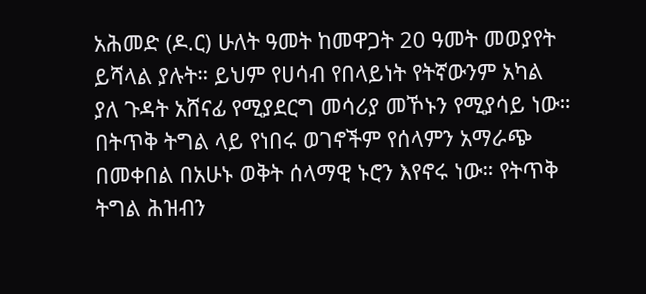አሕመድ (ዶ.ር) ሁለት ዓመት ከመዋጋት 20 ዓመት መወያየት ይሻላል ያሉት። ይህም የሀሳብ የበላይነት የትኛውንም አካል ያለ ጉዳት አሸናፊ የሚያደርግ መሳሪያ መኾኑን የሚያሳይ ነው።
በትጥቅ ትግል ላይ የነበሩ ወገኖችም የሰላምን አማራጭ በመቀበል በአሁኑ ወቅት ሰላማዊ ኑሮን እየኖሩ ነው። የትጥቅ ትግል ሕዝብን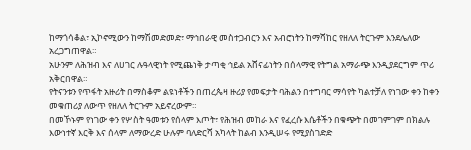ከማጎሳቆል፣ ኢኮኖሚውን ከማሽመድመድ፣ ማኅበራዊ መስተጋብርን እና አብሮነትን ከማሻከር የዘለለ ትርጉም እንደሌለው አረጋግጠዋል።
አሁንም ለሕዝብ እና ለሀገር ሉዓላዊነት የሚጨነቅ ታጣቂ ኅይል አሸናፊነትን በሰላማዊ የትግል አማራጭ እንዲያደርግም ጥሪ አቅርበዋል።
የትናንቱን የጥፋት አዙሪት በማስቆም ልዩነቶችን በጠረጴዛ ዙሪያ የመፍታት ባሕልን በተግባር ማሳየት ካልተቻለ የነገው ቀን ከቀን መቁጠሪያ ለውጥ የዘለለ ትርጉም አይኖረውም።
በመኾኑም የነገው ቀን የሦስት ዓመቱን የሰላም እጦት፣ የሕዝብ መከራ እና የፈረሱ እሴቶችን በቁጭት በመገምገም በክልሉ እውነተኛ እርቅ እና ሰላም ለማውረድ ሁሉም ባለድርሻ አካላት ከልብ እንዲሠሩ የሚያስገድድ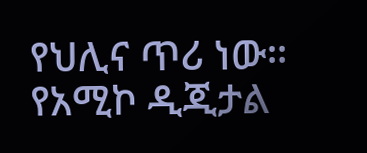የህሊና ጥሪ ነው።
የአሚኮ ዲጂታል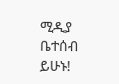ሚዲያ ቤተሰብ ይሁኑ!